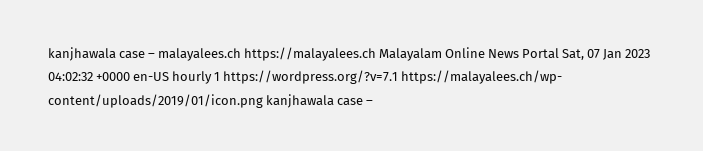kanjhawala case – malayalees.ch https://malayalees.ch Malayalam Online News Portal Sat, 07 Jan 2023 04:02:32 +0000 en-US hourly 1 https://wordpress.org/?v=7.1 https://malayalees.ch/wp-content/uploads/2019/01/icon.png kanjhawala case –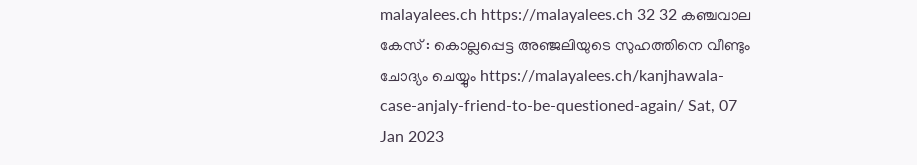malayalees.ch https://malayalees.ch 32 32 കഞ്ചവാല കേസ് : കൊല്ലപ്പെട്ട അഞ്ജലിയുടെ സുഹത്തിനെ വീണ്ടും ചോദ്യം ചെയ്യും https://malayalees.ch/kanjhawala-case-anjaly-friend-to-be-questioned-again/ Sat, 07 Jan 2023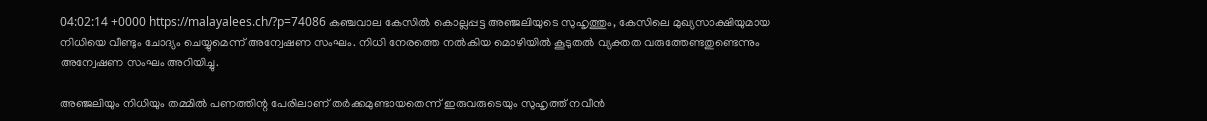04:02:14 +0000 https://malayalees.ch/?p=74086 കഞ്ചവാല കേസിൽ കൊല്ലപ്പട്ട അഞ്ജലിയുടെ സുഹൃത്തും, കേസിലെ മുഖ്യസാക്ഷിയുമായ നിധിയെ വീണ്ടും ചോദ്യം ചെയ്യുമെന്ന് അന്വേഷണ സംഘം. നിധി നേരത്തെ നൽകിയ മൊഴിയിൽ കൂടുതൽ വ്യക്തത വരുത്തേണ്ടതുണ്ടെന്നും അന്വേഷണ സംഘം അറിയിച്ചു.

അഞ്ജലിയും നിധിയും തമ്മിൽ പണത്തിന്റ പേരിലാണ് തർക്കമുണ്ടായതെന്ന് ഇരുവരുടെയും സുഹൃത്ത് നവീൻ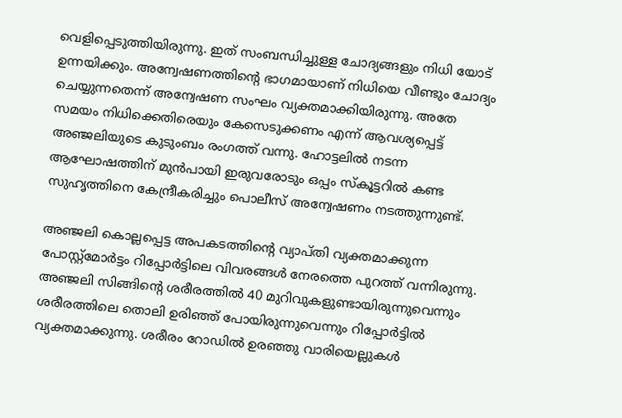വെളിപ്പെടുത്തിയിരുന്നു. ഇത് സംബന്ധിച്ചുള്ള ചോദ്യങ്ങളും നിധി യോട് ഉന്നയിക്കും. അന്വേഷണത്തിന്റെ ഭാഗമായാണ് നിധിയെ വീണ്ടും ചോദ്യം ചെയ്യുന്നതെന്ന് അന്വേഷണ സംഘം വ്യക്തമാക്കിയിരുന്നു. അതേ സമയം നിധിക്കെതിരെയും കേസെടുക്കണം എന്ന് ആവശ്യപ്പെട്ട് അഞ്ജലിയുടെ കുടുംബം രംഗത്ത് വന്നു. ഹോട്ടലിൽ നടന്ന ആഘോഷത്തിന് മുൻപായി ഇരുവരോടും ഒപ്പം സ്‌കൂട്ടറിൽ കണ്ട സുഹൃത്തിനെ കേന്ദ്രീകരിച്ചും പൊലീസ് അന്വേഷണം നടത്തുന്നുണ്ട്.

അഞ്ജലി കൊല്ലപ്പെട്ട അപകടത്തിന്റെ വ്യാപ്തി വ്യക്തമാക്കുന്ന പോസ്റ്റ്‌മോർട്ടം റിപ്പോർട്ടിലെ വിവരങ്ങൾ നേരത്തെ പുറത്ത് വന്നിരുന്നു. അഞ്ജലി സിങ്ങിന്റെ ശരീരത്തിൽ 40 മുറിവുകളുണ്ടായിരുന്നുവെന്നും ശരീരത്തിലെ തൊലി ഉരിഞ്ഞ് പോയിരുന്നുവെന്നും റിപ്പോർട്ടിൽ വ്യക്തമാക്കുന്നു. ശരീരം റോഡിൽ ഉരഞ്ഞു വാരിയെല്ലുകൾ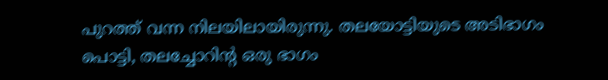പുറത്ത് വന്ന നിലയിലായിരുന്നു. തലയോട്ടിയുടെ അടിഭാഗം പൊട്ടി, തലച്ചോറിന്റ ഒരു ഭാഗം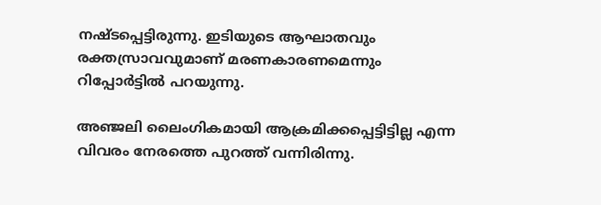നഷ്ടപ്പെട്ടിരുന്നു. ഇടിയുടെ ആഘാതവും രക്തസ്രാവവുമാണ് മരണകാരണമെന്നും റിപ്പോർട്ടിൽ പറയുന്നു.

അഞ്ജലി ലൈംഗികമായി ആക്രമിക്കപ്പെട്ടിട്ടില്ല എന്ന വിവരം നേരത്തെ പുറത്ത് വന്നിരിന്നു.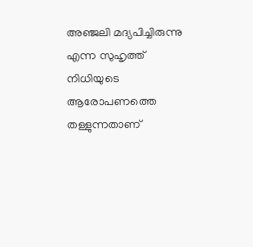അഞ്ജലി മദ്യപിച്ചിരുന്നു എന്ന സുഹൃത്ത് നിധിയുടെ ആരോപണത്തെ തള്ളുന്നതാണ്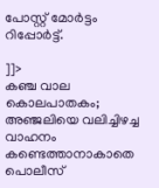പോസ്റ്റ് മോർട്ടം റിപ്പോർട്ട്.

]]>
കഞ്ച വാല കൊലപാതകം; അഞ്ജലിയെ വലിച്ചിഴച്ച വാഹനം കണ്ടെത്താനാകാതെ പൊലീസ്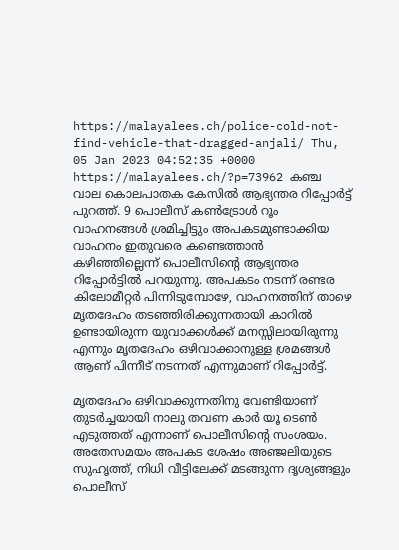https://malayalees.ch/police-cold-not-find-vehicle-that-dragged-anjali/ Thu, 05 Jan 2023 04:52:35 +0000 https://malayalees.ch/?p=73962 കഞ്ച വാല കൊലപാതക കേസില്‍ ആഭ്യന്തര റിപ്പോര്‍ട്ട് പുറത്ത്. 9 പൊലീസ് കണ്‍ട്രോള്‍ റൂം വാഹനങ്ങള്‍ ശ്രമിച്ചിട്ടും അപകടമുണ്ടാക്കിയ വാഹനം ഇതുവരെ കണ്ടെത്താന്‍ കഴിഞ്ഞില്ലെന്ന് പൊലീസിന്റെ ആഭ്യന്തര റിപ്പോര്‍ട്ടില്‍ പറയുന്നു. അപകടം നടന്ന് രണ്ടര കിലോമീറ്റര്‍ പിന്നിടുമ്പോഴേ, വാഹനത്തിന് താഴെ മൃതദേഹം തടഞ്ഞിരിക്കുന്നതായി കാറില്‍ ഉണ്ടായിരുന്ന യുവാക്കള്‍ക്ക് മനസ്സിലായിരുന്നു എന്നും മൃതദേഹം ഒഴിവാക്കാനുള്ള ശ്രമങ്ങള്‍ ആണ് പിന്നീട് നടന്നത് എന്നുമാണ് റിപ്പോര്‍ട്ട്.

മൃതദേഹം ഒഴിവാക്കുന്നതിനു വേണ്ടിയാണ് തുടര്‍ച്ചയായി നാലു തവണ കാര്‍ യൂ ടെണ്‍ എടുത്തത് എന്നാണ് പൊലീസിന്റെ സംശയം. അതേസമയം അപകട ശേഷം അഞ്ജലിയുടെ സുഹൃത്ത്, നിധി വീട്ടിലേക്ക് മടങ്ങുന്ന ദൃശ്യങ്ങളും പൊലീസ്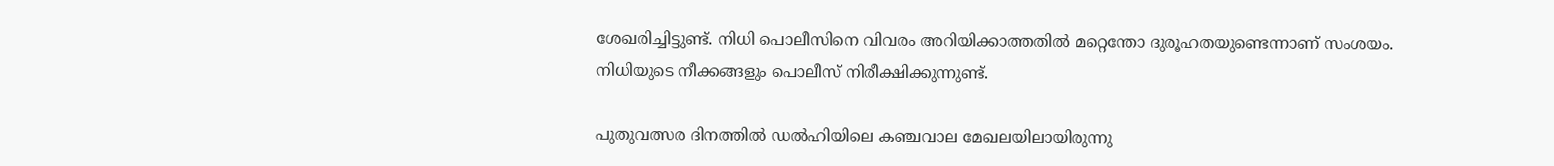ശേഖരിച്ചിട്ടുണ്ട്. നിധി പൊലീസിനെ വിവരം അറിയിക്കാത്തതില്‍ മറ്റെന്തോ ദുരൂഹതയുണ്ടെന്നാണ് സംശയം. നിധിയുടെ നീക്കങ്ങളും പൊലീസ് നിരീക്ഷിക്കുന്നുണ്ട്.

പുതുവത്സര ദിനത്തില്‍ ഡല്‍ഹിയിലെ കഞ്ചവാല മേഖലയിലായിരുന്നു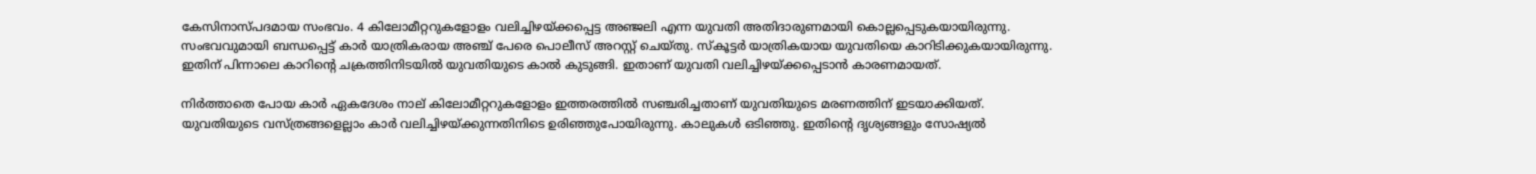കേസിനാസ്പദമായ സംഭവം. 4 കിലോമീറ്ററുകളോളം വലിച്ചിഴയ്ക്കപ്പെട്ട അഞ്ജലി എന്ന യുവതി അതിദാരുണമായി കൊല്ലപ്പെടുകയായിരുന്നു. സംഭവവുമായി ബന്ധപ്പെട്ട് കാര്‍ യാത്രികരായ അഞ്ച് പേരെ പൊലീസ് അറസ്റ്റ് ചെയ്തു. സ്‌കൂട്ടര്‍ യാത്രികയായ യുവതിയെ കാറിടിക്കുകയായിരുന്നു. ഇതിന് പിന്നാലെ കാറിന്റെ ചക്രത്തിനിടയില്‍ യുവതിയുടെ കാല്‍ കുടുങ്ങി. ഇതാണ് യുവതി വലിച്ചിഴയ്ക്കപ്പെടാന്‍ കാരണമായത്.

നിര്‍ത്താതെ പോയ കാര്‍ ഏകദേശം നാല് കിലോമീറ്ററുകളോളം ഇത്തരത്തില്‍ സഞ്ചരിച്ചതാണ് യുവതിയുടെ മരണത്തിന് ഇടയാക്കിയത്. യുവതിയുടെ വസ്ത്രങ്ങളെല്ലാം കാര്‍ വലിച്ചിഴയ്ക്കുന്നതിനിടെ ഉരിഞ്ഞുപോയിരുന്നു. കാലുകള്‍ ഒടിഞ്ഞു. ഇതിന്റെ ദൃശ്യങ്ങളും സോഷ്യല്‍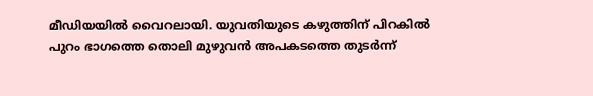മീഡിയയില്‍ വൈറലായി. യുവതിയുടെ കഴുത്തിന് പിറകില്‍ പുറം ഭാഗത്തെ തൊലി മുഴുവന്‍ അപകടത്തെ തുടര്‍ന്ന്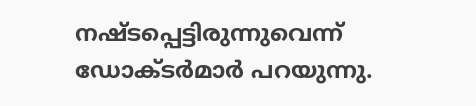നഷ്ടപ്പെട്ടിരുന്നുവെന്ന് ഡോക്ടര്‍മാര്‍ പറയുന്നു.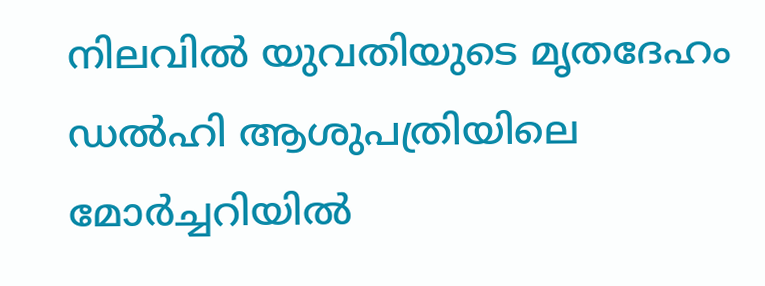നിലവില്‍ യുവതിയുടെ മൃതദേഹം ഡല്‍ഹി ആശുപത്രിയിലെ മോര്‍ച്ചറിയില്‍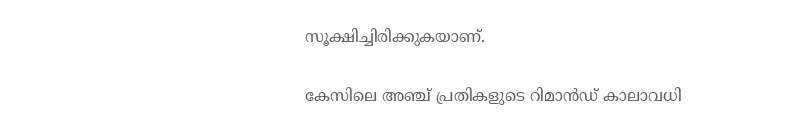സൂക്ഷിച്ചിരിക്കുകയാണ്.

കേസിലെ അഞ്ച് പ്രതികളുടെ റിമാന്‍ഡ് കാലാവധി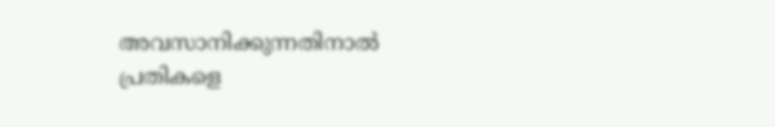അവസാനിക്കുന്നതിനാല്‍ പ്രതികളെ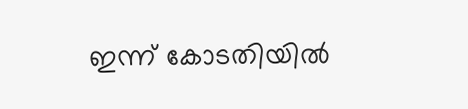ഇന്ന് കോടതിയില്‍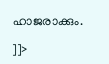ഹാജരാക്കും.

]]>